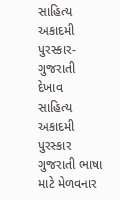સાહિત્ય અકાદમી પુરસ્કાર-ગુજરાતી
દેખાવ
સાહિત્ય અકાદમી પુરસ્કાર ગુજરાતી ભાષા માટે મેળવનાર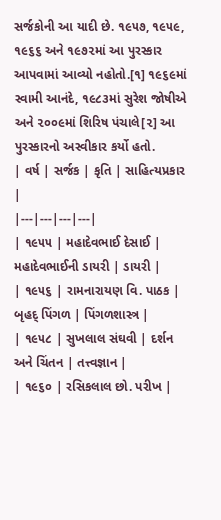સર્જકોની આ યાદી છે. ૧૯૫૭, ૧૯૫૯, ૧૯૬૬ અને ૧૯૭૨માં આ પુરસ્કાર આપવામાં આવ્યો નહોતો.[૧] ૧૯૬૯માં સ્વામી આનંદે, ૧૯૮૩માં સુરેશ જોષીએ અને ૨૦૦૯માં શિરિષ પંચાલે[૨] આ પુરસ્કારનો અસ્વીકાર કર્યો હતો.
| વર્ષ | સર્જક | કૃતિ | સાહિત્યપ્રકાર |
|---|---|---|---|
| ૧૯૫૫ | મહાદેવભાઈ દેસાઈ | મહાદેવભાઈની ડાયરી | ડાયરી |
| ૧૯૫૬ | રામનારાયણ વિ. પાઠક | બૃહદ્ પિંગળ | પિંગળશાસ્ત્ર |
| ૧૯૫૮ | સુખલાલ સંઘવી | દર્શન અને ચિંતન | તત્ત્વજ્ઞાન |
| ૧૯૬૦ | રસિકલાલ છો. પરીખ |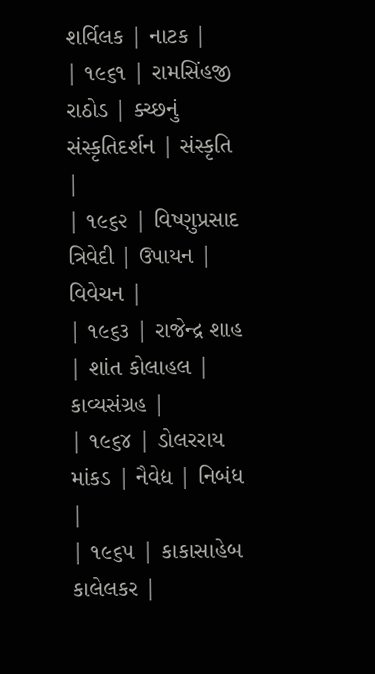શર્વિલક | નાટક |
| ૧૯૬૧ | રામસિંહજી રાઠોડ | ક્ચ્છનું સંસ્કૃતિદર્શન | સંસ્કૃતિ |
| ૧૯૬૨ | વિષ્ણુપ્રસાદ ત્રિવેદી | ઉપાયન | વિવેચન |
| ૧૯૬૩ | રાજેન્દ્ર શાહ | શાંત કોલાહલ | કાવ્યસંગ્રહ |
| ૧૯૬૪ | ડોલરરાય માંકડ | નૈવેદ્ય | નિબંધ |
| ૧૯૬૫ | કાકાસાહેબ કાલેલકર |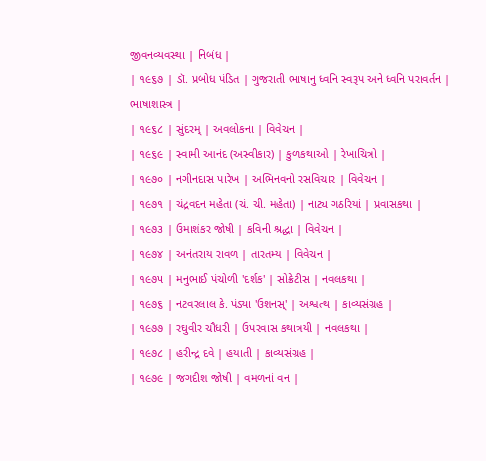જીવનવ્યવસ્થા | નિબંધ |
| ૧૯૬૭ | ડૉ. પ્રબોધ પંડિત | ગુજરાતી ભાષાનુ ધ્વનિ સ્વરૂપ અને ધ્વનિ પરાવર્તન |
ભાષાશાસ્ત્ર |
| ૧૯૬૮ | સુંદરમ્ | અવલોકના | વિવેચન |
| ૧૯૬૯ | સ્વામી આનંદ (અસ્વીકાર) | કુળકથાઓ | રેખાચિત્રો |
| ૧૯૭૦ | નગીનદાસ પારેખ | અભિનવનો રસવિચાર | વિવેચન |
| ૧૯૭૧ | ચંદ્રવદન મહેતા (ચં. ચી. મહેતા) | નાટ્ય ગઠરિયાં | પ્રવાસકથા |
| ૧૯૭૩ | ઉમાશંકર જોષી | કવિની શ્રદ્ધા | વિવેચન |
| ૧૯૭૪ | અનંતરાય રાવળ | તારતમ્ય | વિવેચન |
| ૧૯૭૫ | મનુભાઈ પંચોળી 'દર્શક' | સોક્રેટીસ | નવલકથા |
| ૧૯૭૬ | નટવરલાલ કે. પંડ્યા 'ઉશનસ્' | અશ્વત્થ | કાવ્યસંગ્રહ |
| ૧૯૭૭ | રઘુવીર ચૌધરી | ઉપરવાસ કથાત્રયી | નવલકથા |
| ૧૯૭૮ | હરીન્દ્ર દવે | હયાતી | કાવ્યસંગ્રહ |
| ૧૯૭૯ | જગદીશ જોષી | વમળનાં વન |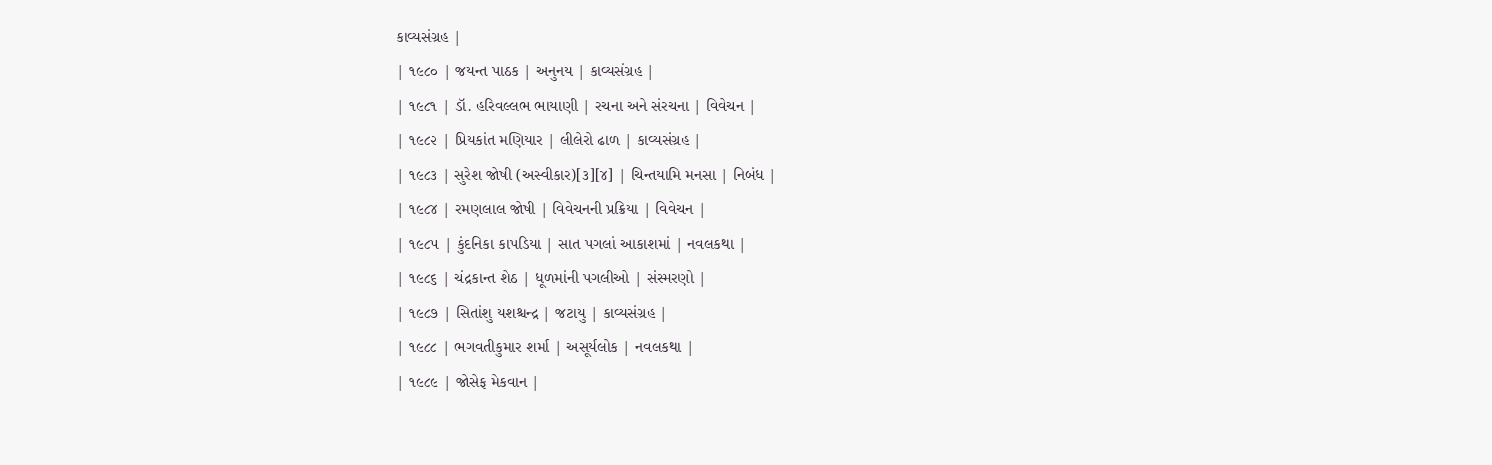કાવ્યસંગ્રહ |
| ૧૯૮૦ | જયન્ત પાઠક | અનુનય | કાવ્યસંગ્રહ |
| ૧૯૮૧ | ડૉ. હરિવલ્લભ ભાયાણી | રચના અને સંરચના | વિવેચન |
| ૧૯૮૨ | પ્રિયકાંત મણિયાર | લીલેરો ઢાળ | કાવ્યસંગ્રહ |
| ૧૯૮૩ | સુરેશ જોષી (અસ્વીકાર)[૩][૪] | ચિન્તયામિ મનસા | નિબંધ |
| ૧૯૮૪ | રમણલાલ જોષી | વિવેચનની પ્રક્રિયા | વિવેચન |
| ૧૯૮૫ | કુંદનિકા કાપડિયા | સાત પગલાં આકાશમાં | નવલકથા |
| ૧૯૮૬ | ચંદ્રકાન્ત શેઠ | ધૂળમાંની પગલીઓ | સંસ્મરણો |
| ૧૯૮૭ | સિતાંશુ યશશ્ચન્દ્ર | જટાયુ | કાવ્યસંગ્રહ |
| ૧૯૮૮ | ભગવતીકુમાર શર્મા | અસૂર્યલોક | નવલકથા |
| ૧૯૮૯ | જોસેફ મેકવાન |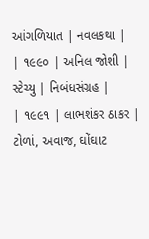આંગળિયાત | નવલકથા |
| ૧૯૯૦ | અનિલ જોશી | સ્ટેચ્યુ | નિબંધસંગ્રહ |
| ૧૯૯૧ | લાભશંકર ઠાકર | ટોળાં, અવાજ, ઘોંઘાટ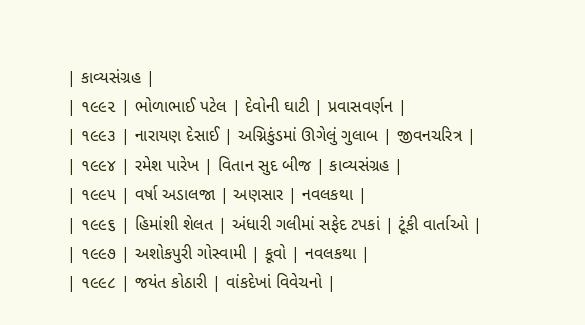| કાવ્યસંગ્રહ |
| ૧૯૯૨ | ભોળાભાઈ પટેલ | દેવોની ઘાટી | પ્રવાસવર્ણન |
| ૧૯૯૩ | નારાયણ દેસાઈ | અગ્નિકુંડમાં ઊગેલું ગુલાબ | જીવનચરિત્ર |
| ૧૯૯૪ | રમેશ પારેખ | વિતાન સુદ બીજ | કાવ્યસંગ્રહ |
| ૧૯૯૫ | વર્ષા અડાલજા | અણસાર | નવલકથા |
| ૧૯૯૬ | હિમાંશી શેલત | અંધારી ગલીમાં સફેદ ટપકાં | ટૂંકી વાર્તાઓ |
| ૧૯૯૭ | અશોકપુરી ગોસ્વામી | કૂવો | નવલકથા |
| ૧૯૯૮ | જયંત કોઠારી | વાંકદેખાં વિવેચનો |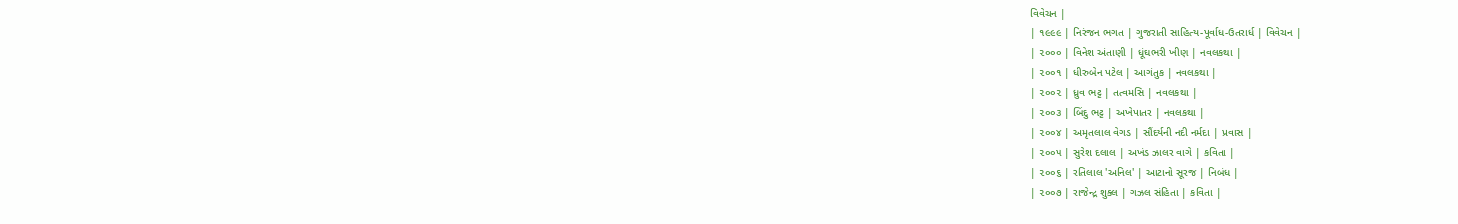વિવેચન |
| ૧૯૯૯ | નિરંજન ભગત | ગુજરાતી સાહિત્ય-પૂર્વાધ-ઉતરાર્ધ | વિવેચન |
| ૨૦૦૦ | વિનેશ અંતાણી | ધૂંઘભરી ખીણ | નવલકથા |
| ૨૦૦૧ | ધીરુબેન પટેલ | આગંતુક | નવલકથા |
| ૨૦૦૨ | ધ્રુવ ભટ્ટ | તત્વમસિ | નવલકથા |
| ૨૦૦૩ | બિંદુ ભટ્ટ | અખેપાતર | નવલકથા |
| ૨૦૦૪ | અમૃતલાલ વેગડ | સૌંદર્યની નદી નર્મદા | પ્રવાસ |
| ૨૦૦૫ | સુરેશ દલાલ | અખંડ ઝાલર વાગે | કવિતા |
| ૨૦૦૬ | રતિલાલ 'અનિલ' | આટાનો સૂરજ | નિબંધ |
| ૨૦૦૭ | રાજેન્દ્ર શુક્લ | ગઝલ સંહિતા | કવિતા |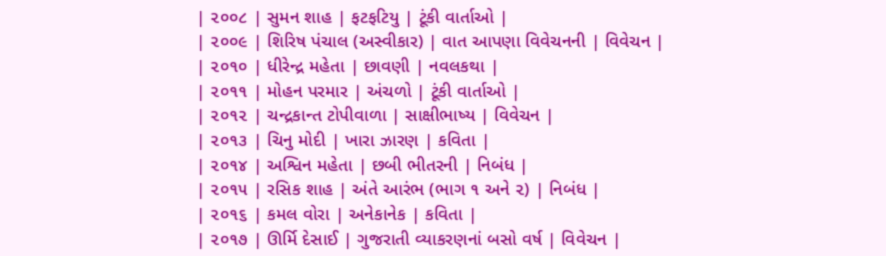| ૨૦૦૮ | સુમન શાહ | ફટફટિયુ | ટૂંકી વાર્તાઓ |
| ૨૦૦૯ | શિરિષ પંચાલ (અસ્વીકાર) | વાત આપણા વિવેચનની | વિવેચન |
| ૨૦૧૦ | ધીરેન્દ્ર મહેતા | છાવણી | નવલકથા |
| ૨૦૧૧ | મોહન પરમાર | અંચળો | ટૂંકી વાર્તાઓ |
| ૨૦૧૨ | ચન્દ્રકાન્ત ટોપીવાળા | સાક્ષીભાષ્ય | વિવેચન |
| ૨૦૧૩ | ચિનુ મોદી | ખારા ઝારણ | કવિતા |
| ૨૦૧૪ | અશ્વિન મહેતા | છબી ભીતરની | નિબંધ |
| ૨૦૧૫ | રસિક શાહ | અંતે આરંભ (ભાગ ૧ અને ૨) | નિબંધ |
| ૨૦૧૬ | કમલ વોરા | અનેકાનેક | કવિતા |
| ૨૦૧૭ | ઊર્મિ દેસાઈ | ગુજરાતી વ્યાકરણનાં બસો વર્ષ | વિવેચન |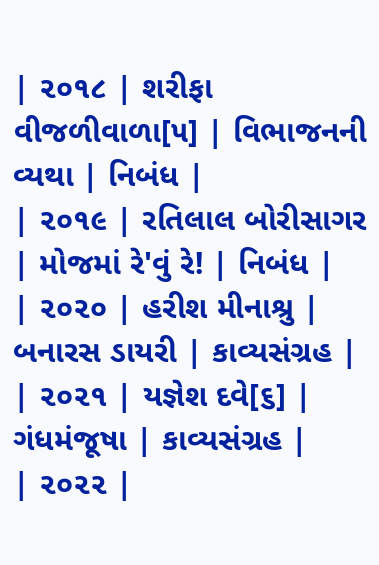| ૨૦૧૮ | શરીફા વીજળીવાળા[૫] | વિભાજનની વ્યથા | નિબંધ |
| ૨૦૧૯ | રતિલાલ બોરીસાગર | મોજમાં રે'વું રે! | નિબંધ |
| ૨૦૨૦ | હરીશ મીનાશ્રુ | બનારસ ડાયરી | કાવ્યસંગ્રહ |
| ૨૦૨૧ | યજ્ઞેશ દવે[૬] | ગંધમંજૂષા | કાવ્યસંગ્રહ |
| ૨૦૨૨ |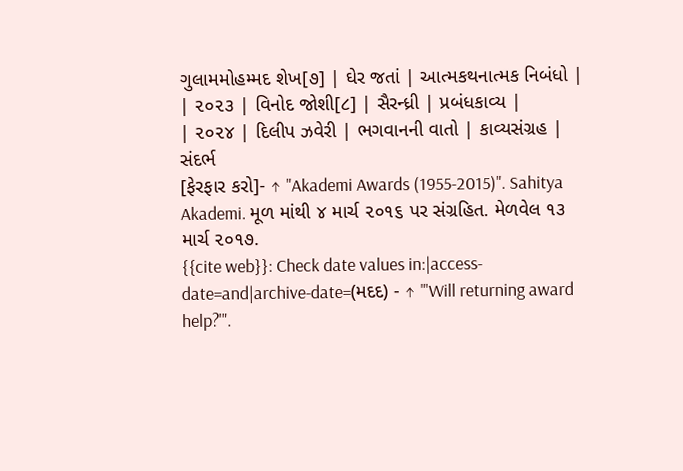ગુલામમોહમ્મદ શેખ[૭] | ઘેર જતાં | આત્મકથનાત્મક નિબંધો |
| ૨૦૨૩ | વિનોદ જોશી[૮] | સૈરન્ધ્રી | પ્રબંધકાવ્ય |
| ૨૦૨૪ | દિલીપ ઝવેરી | ભગવાનની વાતો | કાવ્યસંગ્રહ |
સંદર્ભ
[ફેરફાર કરો]- ↑ "Akademi Awards (1955-2015)". Sahitya Akademi. મૂળ માંથી ૪ માર્ચ ૨૦૧૬ પર સંગ્રહિત. મેળવેલ ૧૩ માર્ચ ૨૦૧૭.
{{cite web}}: Check date values in:|access-date=and|archive-date=(મદદ) - ↑ "'Will returning award help?'".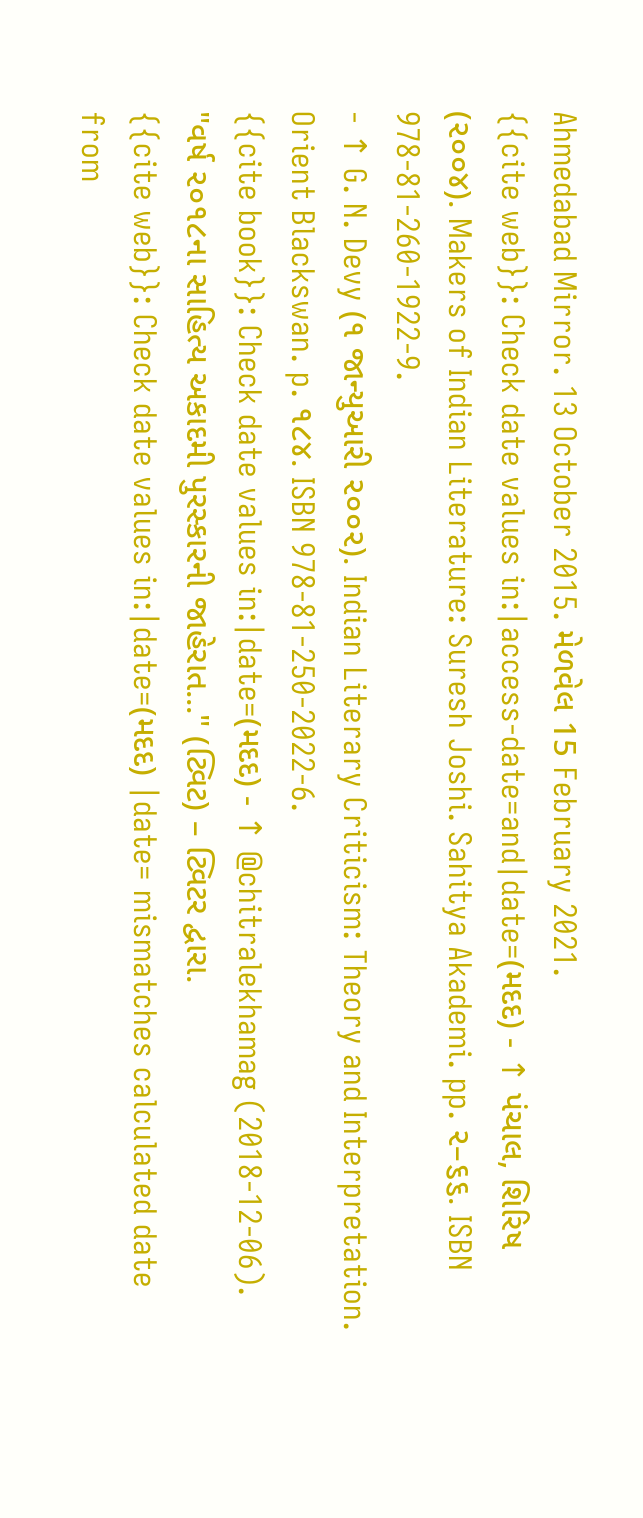Ahmedabad Mirror. 13 October 2015. મેળવેલ 15 February 2021.
{{cite web}}: Check date values in:|access-date=and|date=(મદદ) - ↑ પંચાલ, શિરિષ (૨૦૦૪). Makers of Indian Literature: Suresh Joshi. Sahitya Akademi. pp. ૨–૬૬. ISBN 978-81-260-1922-9.
- ↑ G. N. Devy (૧ જાન્યુઆરી ૨૦૦૨). Indian Literary Criticism: Theory and Interpretation. Orient Blackswan. p. ૧૮૪. ISBN 978-81-250-2022-6.
{{cite book}}: Check date values in:|date=(મદદ) - ↑ @chitralekhamag (2018-12-06). "વર્ષ ૨૦૧૮ના સાહિત્ય અકાદમી પુરસ્કારની જાહેરાત..." (ટ્વિટ) – ટ્વિટર દ્વારા.
{{cite web}}: Check date values in:|date=(મદદ) |date= mismatches calculated date from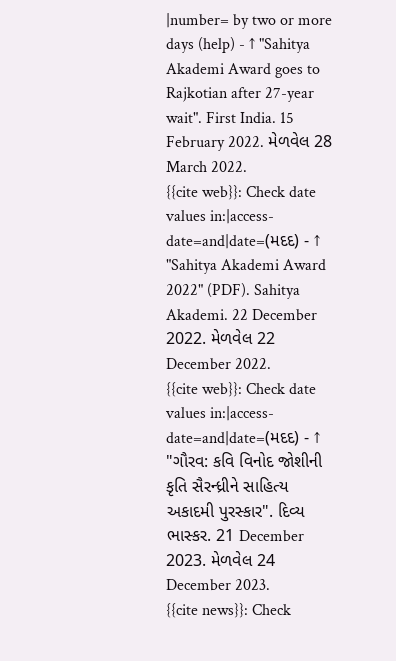|number= by two or more days (help) - ↑ "Sahitya Akademi Award goes to Rajkotian after 27-year wait". First India. 15 February 2022. મેળવેલ 28 March 2022.
{{cite web}}: Check date values in:|access-date=and|date=(મદદ) - ↑ "Sahitya Akademi Award 2022" (PDF). Sahitya Akademi. 22 December 2022. મેળવેલ 22 December 2022.
{{cite web}}: Check date values in:|access-date=and|date=(મદદ) - ↑ "ગૌરવ: કવિ વિનોદ જોશીની કૃતિ સૈરન્ધ્રીને સાહિત્ય અકાદમી પુરસ્કાર". દિવ્ય ભાસ્કર. 21 December 2023. મેળવેલ 24 December 2023.
{{cite news}}: Check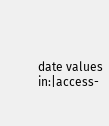date values in:|access-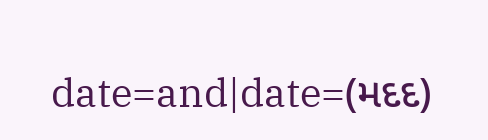date=and|date=(મદદ)